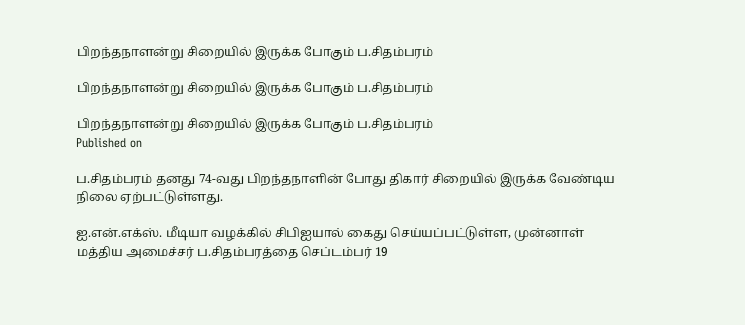பிறந்தநாளன்று சிறையில் இருக்க போகும் ப.சிதம்பரம்

பிறந்தநாளன்று சிறையில் இருக்க போகும் ப.சிதம்பரம்

பிறந்தநாளன்று சிறையில் இருக்க போகும் ப.சிதம்பரம்
Published on

ப.சிதம்பரம் தனது 74-வது பிறந்தநாளின் போது திகார் சிறையில் இருக்க வேண்டிய நிலை ஏற்பட்டுள்ளது.

ஐ.என்.எக்ஸ். மீடியா வழக்கில் சிபிஐயால் கைது செய்யப்பட்டுள்ள, முன்னாள் மத்திய அமைச்சர் ப.சிதம்பரத்தை செப்டம்பர் 19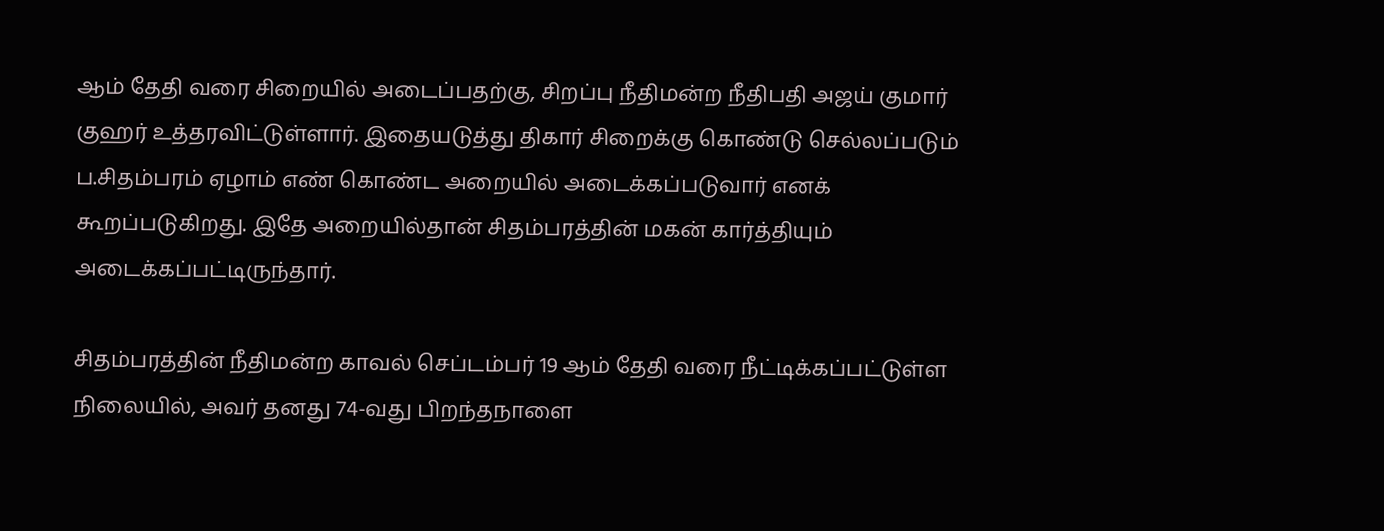ஆம் தேதி வரை சிறையில் அடைப்பதற்கு, சிறப்பு நீதிமன்ற நீதிபதி அஜய் குமார் குஹர் உத்தரவிட்டுள்ளார். இதையடுத்து திகார் சிறைக்கு கொண்டு செல்லப்படும் ப.சிதம்பரம் ஏழாம் எண் கொண்ட அறையில் அடைக்கப்படுவார் எனக் கூறப்படுகிறது. இதே அறையில்தான் சிதம்பரத்தின் மகன் கார்த்தியும் அடைக்கப்பட்டிருந்தார்.

சிதம்பரத்தின் நீதிமன்ற காவல் செப்டம்பர் 19 ஆம் தேதி வரை நீட்டிக்கப்பட்டுள்ள நிலையில், அவர் தனது 74-வது பிறந்தநாளை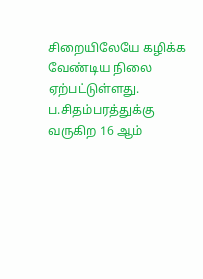சிறையிலேயே கழிக்க வேண்டிய நிலை ஏற்பட்டுள்ளது. ப.சிதம்பரத்துக்கு வருகிற 16 ஆம்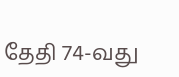தேதி 74-வது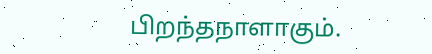பிறந்தநாளாகும்.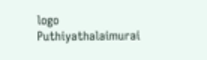logo
Puthiyathalaimurai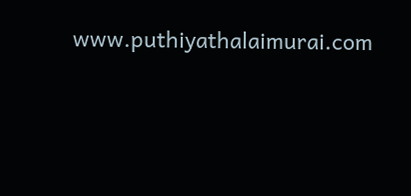www.puthiyathalaimurai.com